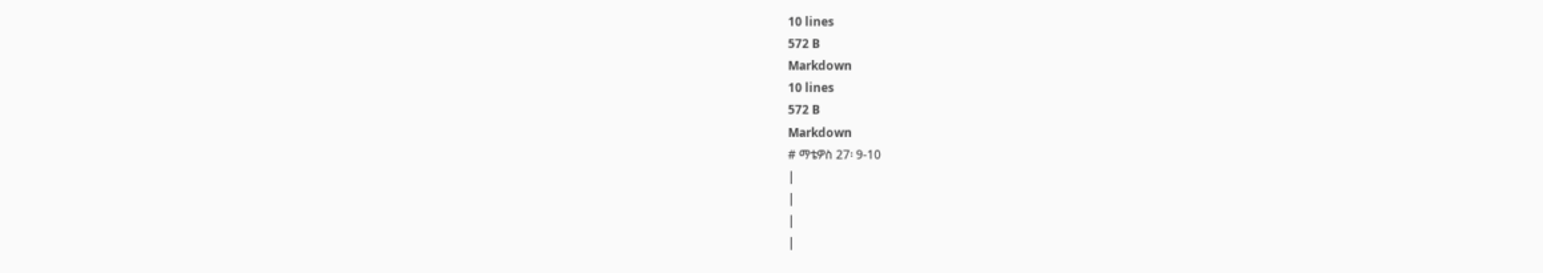10 lines
572 B
Markdown
10 lines
572 B
Markdown
# ማቴዎስ 27፡ 9-10
|
|
|
|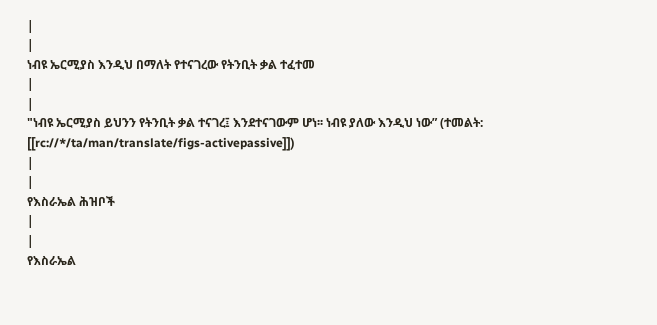|
|
ነብዩ ኤርሚያስ እንዲህ በማለት የተናገረው የትንቢት ቃል ተፈተመ
|
|
"ነብዩ ኤርሚያስ ይህንን የትንቢት ቃል ተናገረ፤ እንደተናገውም ሆነ፡፡ ነብዩ ያለው እንዲህ ነው” (ተመልት: [[rc://*/ta/man/translate/figs-activepassive]])
|
|
የእስራኤል ሕዝቦች
|
|
የእስራኤል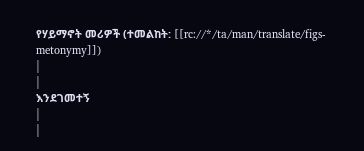የሃይማኖት መሪዎች (ተመልከት: [[rc://*/ta/man/translate/figs-metonymy]])
|
|
እንደገመተኝ
|
|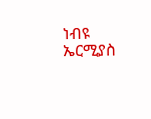ነብዩ ኤርሚያስ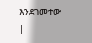እንደገመተው
|